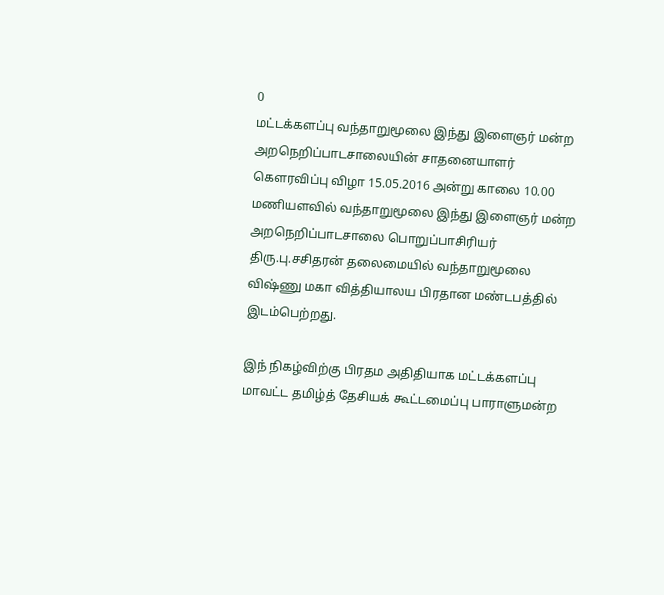0
மட்டக்களப்பு வந்தாறுமூலை இந்து இளைஞர் மன்ற அறநெறிப்பாடசாலையின் சாதனையாளர் கௌரவிப்பு விழா 15.05.2016 அன்று காலை 10.00 மணியளவில் வந்தாறுமூலை இந்து இளைஞர் மன்ற அறநெறிப்பாடசாலை பொறுப்பாசிரியர் திரு.பு.சசிதரன் தலைமையில் வந்தாறுமூலை விஷ்ணு மகா வித்தியாலய பிரதான மண்டபத்தில் இடம்பெற்றது.

இந் நிகழ்விற்கு பிரதம அதிதியாக மட்டக்களப்பு மாவட்ட தமிழ்த் தேசியக் கூட்டமைப்பு பாராளுமன்ற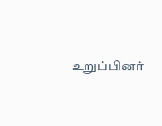உறுப்பினர்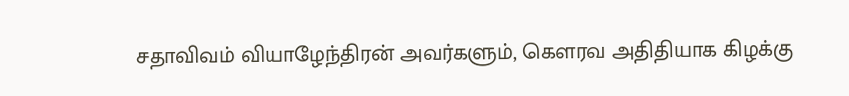சதாவிவம் வியாழேந்திரன் அவர்களும், கௌரவ அதிதியாக கிழக்கு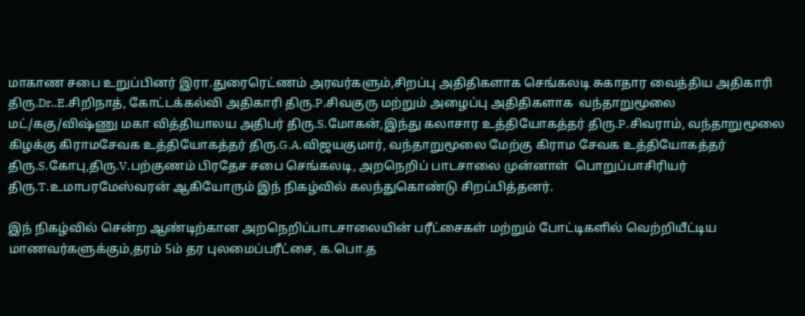மாகாண சபை உறுப்பினர் இரா.துரைரெட்ணம் அரவர்களும்,சிறப்பு அதிதிகளாக செங்கலடி சுகாதார வைத்திய அதிகாரி திரு.Dr..E.சிறிநாத், கோட்டக்கல்வி அதிகாரி திரு.P.சிவகுரு மற்றும் அழைப்பு அதிதிகளாக  வந்தாறுமூலை மட்/ககு/விஷ்ணு மகா வித்தியாலய அதிபர் திரு.S.மோகன்,இந்து கலாசார உத்தியோகத்தர் திரு.P.சிவராம், வந்தாறுமூலை கிழக்கு கிராமசேவக உத்தியோகத்தர் திரு.G.A.விஜயகுமார், வந்தாறுமூலை மேற்கு கிராம சேவக உத்தியோகத்தர் திரு.S.கோபு,திரு.V.பற்குணம் பிரதேச சபை செங்கலடி, அறநெறிப் பாடசாலை முன்னாள்  பொறுப்பாசிரியர் திரு.T.உமாபரமேஸ்வரன் ஆகியோரும் இந் நிகழ்வில் கலந்துகொண்டு சிறப்பித்தனர்.

இந் நிகழ்வில் சென்ற ஆண்டிற்கான அறநெறிப்பாடசாலையின் பரீட்சைகள் மற்றும் போட்டிகளில் வெற்றியீட்டிய மாணவர்களுக்கும்,தரம் 5ம் தர புலமைப்பரீட்சை, க.பொ.த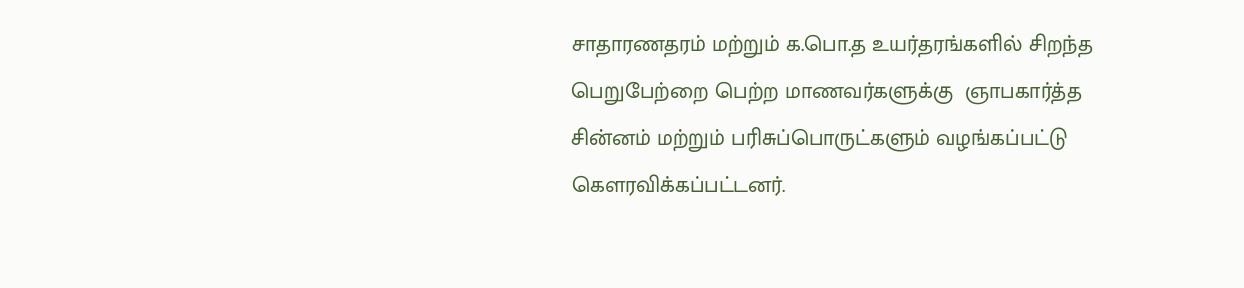சாதாரணதரம் மற்றும் க.பொ.த உயர்தரங்களில் சிறந்த பெறுபேற்றை பெற்ற மாணவர்களுக்கு  ஞாபகார்த்த சின்னம் மற்றும் பரிசுப்பொருட்களும் வழங்கப்பட்டு கௌரவிக்கப்பட்டனர்.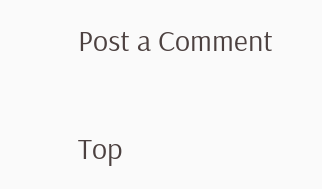Post a Comment


Top